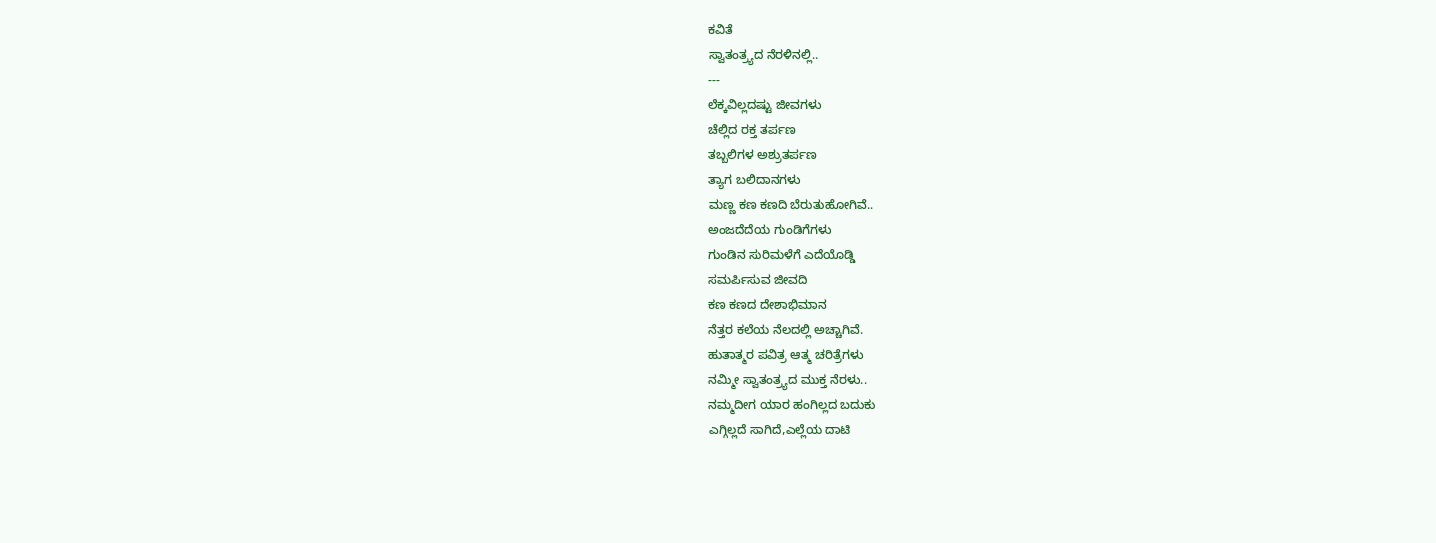ಕವಿತೆ
ಸ್ವಾತಂತ್ರ್ಯದ ನೆರಳಿನಲ್ಲಿ..
---
ಲೆಕ್ಕವಿಲ್ಲದಷ್ಟು ಜೀವಗಳು
ಚೆಲ್ಲಿದ ರಕ್ತ ತರ್ಪಣ
ತಬ್ಬಲಿಗಳ ಅಶ್ರುತರ್ಪಣ
ತ್ಯಾಗ ಬಲಿದಾನಗಳು
ಮಣ್ಣ ಕಣ ಕಣದಿ ಬೆರುತುಹೋಗಿವೆ..
ಅಂಜದೆದೆಯ ಗುಂಡಿಗೆಗಳು
ಗುಂಡಿನ ಸುರಿಮಳೆಗೆ ಎದೆಯೊಡ್ಡಿ
ಸಮರ್ಪಿಸುವ ಜೀವದಿ
ಕಣ ಕಣದ ದೇಶಾಭಿಮಾನ
ನೆತ್ತರ ಕಲೆಯ ನೆಲದಲ್ಲಿ ಅಚ್ಚಾಗಿವೆ.
ಹುತಾತ್ಮರ ಪವಿತ್ರ ಆತ್ಮ ಚರಿತ್ರೆಗಳು
ನಮ್ಮೀ ಸ್ವಾತಂತ್ರ್ಯದ ಮುಕ್ತ ನೆರಳು..
ನಮ್ಮದೀಗ ಯಾರ ಹಂಗಿಲ್ಲದ ಬದುಕು
ಎಗ್ಗಿಲ್ಲದೆ ಸಾಗಿದೆ,ಎಲ್ಲೆಯ ದಾಟಿ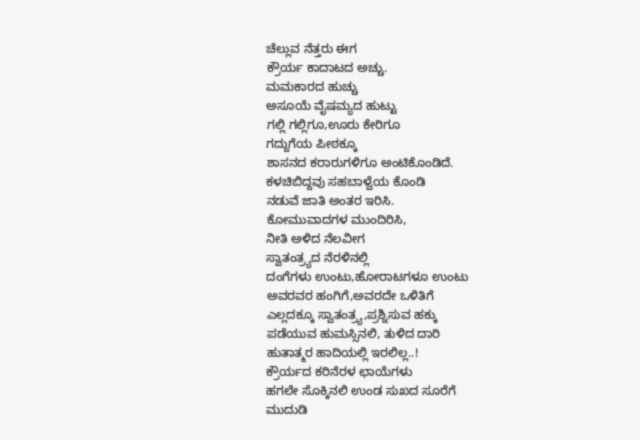ಚೆಲ್ಲುವ ನೆತ್ತರು ಈಗ
ಕ್ರೌರ್ಯ ಕಾದಾಟದ ಅಚ್ಚು.
ಮಮಕಾರದ ಹುಚ್ಚು
ಅಸೂಯೆ ವೈಷಮ್ಯದ ಹುಟ್ಟು
ಗಲ್ಲಿ ಗಲ್ಲಿಗೂ,ಊರು ಕೇರಿಗೂ
ಗದ್ದುಗೆಯ ಪೀಠಕ್ಕೂ
ಶಾಸನದ ಕರಾರುಗಳಿಗೂ ಅಂಟಿಕೊಂಡಿದೆ.
ಕಳಚಿಬಿದ್ದವು ಸಹಬಾಳ್ವೆಯ ಕೊಂಡಿ
ನಡುವೆ ಜಾತಿ ಅಂತರ ಇರಿಸಿ.
ಕೋಮುವಾದಗಳ ಮುಂದಿರಿಸಿ,
ನೀತಿ ಅಳಿದ ನೆಲವೀಗ
ಸ್ವಾತಂತ್ರ್ಯದ ನೆರಳಿನಲ್ಲಿ
ದಂಗೆಗಳು ಉಂಟು,ಹೋರಾಟಗಳೂ ಉಂಟು
ಅವರವರ ಹಂಗಿಗೆ,ಅವರದೇ ಒಳಿತಿಗೆ
ಎಲ್ಲದಕ್ಕೂ ಸ್ವಾತಂತ್ರ್ಯ,ಪ್ರಶ್ನಿಸುವ ಹಕ್ಕು
ಪಡೆಯುವ ಹುಮಸ್ಸಿನಲಿ, ತುಳಿದ ದಾರಿ
ಹುತಾತ್ಮರ ಹಾದಿಯಲ್ಲಿ ಇರಲಿಲ್ಲ..!
ಕ್ರೌರ್ಯದ ಕರಿನೆರಳ ಛಾಯೆಗಳು
ಹಗಲೇ ಸೊಕ್ಕಿನಲಿ ಉಂಡ ಸುಖದ ಸೂರೆಗೆ
ಮುದುಡಿ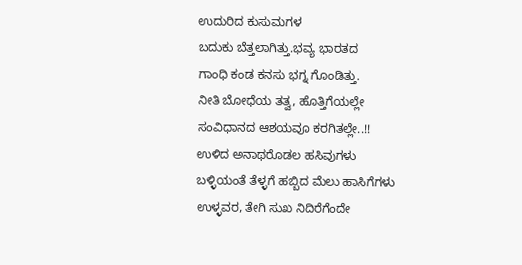ಉದುರಿದ ಕುಸುಮಗಳ
ಬದುಕು ಬೆತ್ತಲಾಗಿತ್ತು.ಭವ್ಯ ಭಾರತದ
ಗಾಂಧಿ ಕಂಡ ಕನಸು ಭಗ್ನ ಗೊಂಡಿತ್ತು.
ನೀತಿ ಬೋಧೆಯ ತತ್ವ, ಹೊತ್ತಿಗೆಯಲ್ಲೇ
ಸಂವಿಧಾನದ ಆಶಯವೂ ಕರಗಿತಲ್ಲೇ..!!
ಉಳಿದ ಅನಾಥರೊಡಲ ಹಸಿವುಗಳು
ಬಳ್ಳಿಯಂತೆ ತೆಳ್ಳಗೆ ಹಬ್ಬಿದ ಮೆಲು ಹಾಸಿಗೆಗಳು
ಉಳ್ಳವರ, ತೇಗಿ ಸುಖ ನಿದಿರೆಗೆಂದೇ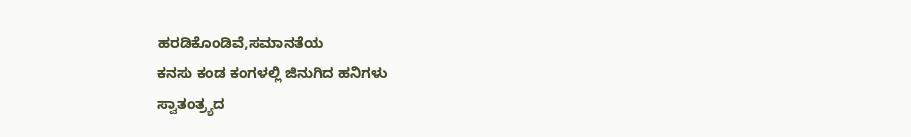ಹರಡಿಕೊಂಡಿವೆ,ಸಮಾನತೆಯ
ಕನಸು ಕಂಡ ಕಂಗಳಲ್ಲಿ ಜಿನುಗಿದ ಹನಿಗಳು
ಸ್ವಾತಂತ್ರ್ಯದ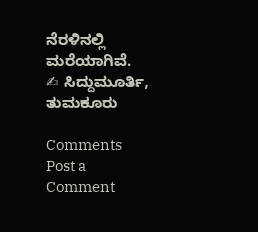ನೆರಳಿನಲ್ಲಿ ಮರೆಯಾಗಿವೆ.
✍ ಸಿದ್ದುಮೂರ್ತಿ, ತುಮಕೂರು

Comments
Post a Comment